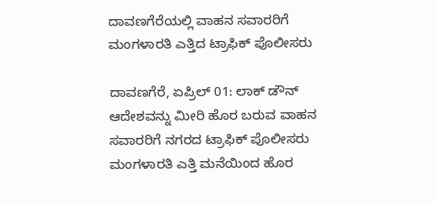ದಾವಣಗೆರೆಯಲ್ಲಿ ವಾಹನ ಸವಾರರಿಗೆ ಮಂಗಳಾರತಿ ಎತ್ತಿದ ಟ್ರಾಫಿಕ್ ಪೊಲೀಸರು

ದಾವಣಗೆರೆ, ಏಪ್ರಿಲ್ 01: ಲಾಕ್ ಡೌನ್ ಆದೇಶವನ್ನು ಮೀರಿ ಹೊರ ಬರುವ ವಾಹನ ಸವಾರರಿಗೆ ನಗರದ ಟ್ರಾಫಿಕ್ ಪೊಲೀಸರು ಮಂಗಳಾರತಿ ಎತ್ತಿ ಮನೆಯಿಂದ ಹೊರ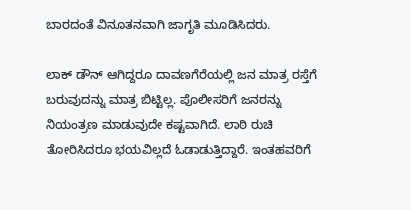ಬಾರದಂತೆ ವಿನೂತನವಾಗಿ ಜಾಗೃತಿ ಮೂಡಿಸಿದರು.

ಲಾಕ್ ಡೌನ್ ಆಗಿದ್ದರೂ ದಾವಣಗೆರೆಯಲ್ಲಿ ಜನ ಮಾತ್ರ ರಸ್ತೆಗೆ ಬರುವುದನ್ನು ಮಾತ್ರ ಬಿಟ್ಟಿಲ್ಲ. ಪೊಲೀಸರಿಗೆ ಜನರನ್ನು ನಿಯಂತ್ರಣ ಮಾಡುವುದೇ ಕಷ್ಟವಾಗಿದೆ. ಲಾಠಿ ರುಚಿ ತೋರಿಸಿದರೂ ಭಯವಿಲ್ಲದೆ ಓಡಾಡುತ್ತಿದ್ದಾರೆ. ಇಂತಹವರಿಗೆ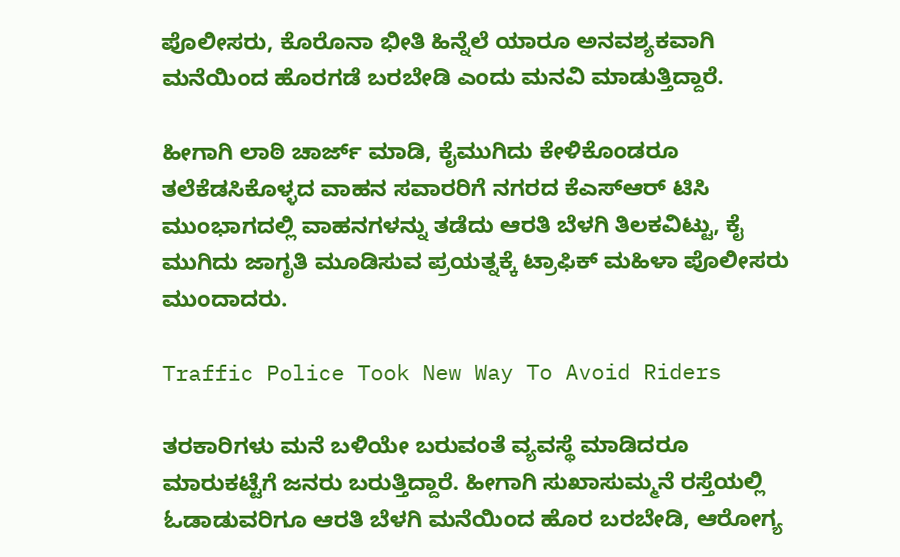ಪೊಲೀಸರು, ಕೊರೊನಾ ಭೀತಿ ಹಿನ್ನೆಲೆ ಯಾರೂ ಅನವಶ್ಯಕವಾಗಿ ಮನೆಯಿಂದ ಹೊರಗಡೆ ಬರಬೇಡಿ ಎಂದು ಮನವಿ ಮಾಡುತ್ತಿದ್ದಾರೆ.

ಹೀಗಾಗಿ ಲಾಠಿ ಚಾರ್ಜ್‌ ಮಾಡಿ, ಕೈಮುಗಿದು ‌ಕೇಳಿಕೊಂಡರೂ ತಲೆಕೆಡಸಿಕೊಳ್ಳದ ವಾಹನ ಸವಾರರಿಗೆ ನಗರದ ಕೆಎಸ್ಆರ್ ಟಿಸಿ ಮುಂಭಾಗದಲ್ಲಿ ವಾಹನಗಳನ್ನು ತಡೆದು ಆರತಿ ಬೆಳಗಿ ತಿಲಕವಿಟ್ಟು, ಕೈ ಮುಗಿದು ಜಾಗೃತಿ ಮೂಡಿಸುವ ಪ್ರಯತ್ನಕ್ಕೆ ಟ್ರಾಫಿಕ್‌ ಮಹಿಳಾ ಪೊಲೀಸರು ಮುಂದಾದರು.

Traffic Police Took New Way To Avoid Riders

ತರಕಾರಿಗಳು ಮನೆ ಬಳಿಯೇ ಬರುವಂತೆ ವ್ಯವಸ್ಥೆ ಮಾಡಿದರೂ ಮಾರುಕಟ್ಟೆಗೆ ಜನರು ಬರುತ್ತಿದ್ದಾರೆ. ಹೀಗಾಗಿ ಸುಖಾಸುಮ್ಮನೆ ರಸ್ತೆಯಲ್ಲಿ ಓಡಾಡುವರಿಗೂ ಆರತಿ ಬೆಳಗಿ ಮನೆಯಿಂದ ಹೊರ ಬರಬೇಡಿ, ಆರೋಗ್ಯ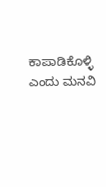ಕಾಪಾಡಿಕೊಳ್ಳಿ ಎಂದು ಮನವಿ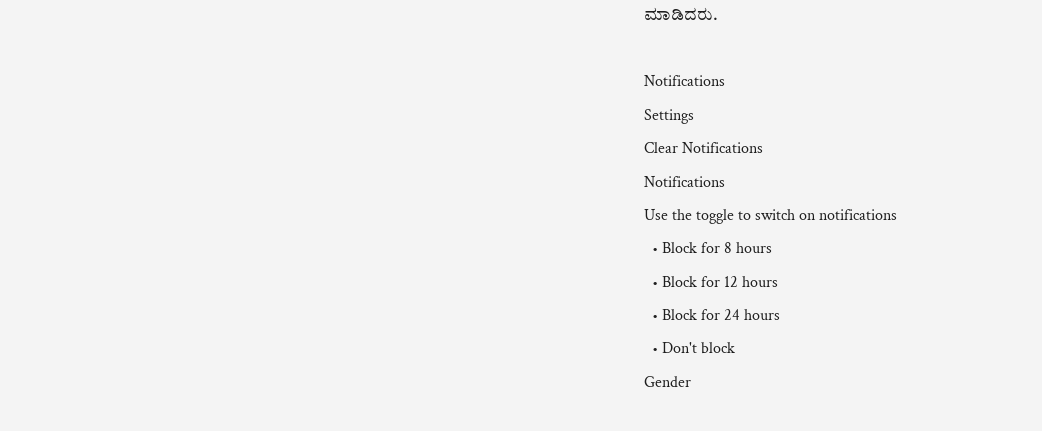ಮಾಡಿದರು.

Notifications
Settings
Clear Notifications
Notifications
Use the toggle to switch on notifications
  • Block for 8 hours
  • Block for 12 hours
  • Block for 24 hours
  • Don't block
Gender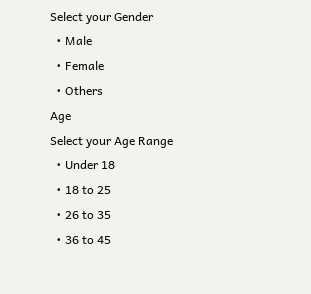Select your Gender
  • Male
  • Female
  • Others
Age
Select your Age Range
  • Under 18
  • 18 to 25
  • 26 to 35
  • 36 to 45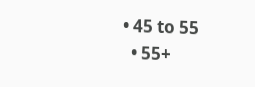• 45 to 55
  • 55+